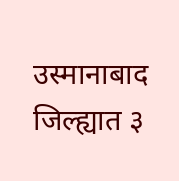उस्मानाबाद जिल्ह्यात ३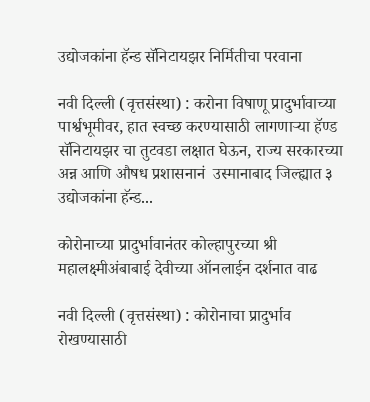उद्योजकांना हॅन्ड सॅनिटायझर निर्मितीचा परवाना

नवी दिल्ली (वृत्तसंस्था) : करोना विषाणू प्रादुर्भावाच्या पार्श्वभूमीवर, हात स्वच्छ करण्यासाठी लागणाऱ्या हॅण्ड सॅनिटायझर चा तुटवडा लक्षात घेऊन, राज्य सरकारच्या अन्न आणि औषध प्रशासनानं  उस्मानाबाद जिल्ह्यात ३ उद्योजकांना हॅन्ड...

कोरोनाच्या प्रादुर्भावानंतर कोल्हापुरच्या श्री महालक्ष्मीअंबाबाई देवीच्या ऑनलाईन दर्शनात वाढ

नवी दिल्ली (वृत्तसंस्था) : कोरोनाचा प्रादुर्भाव रोखण्यासाठी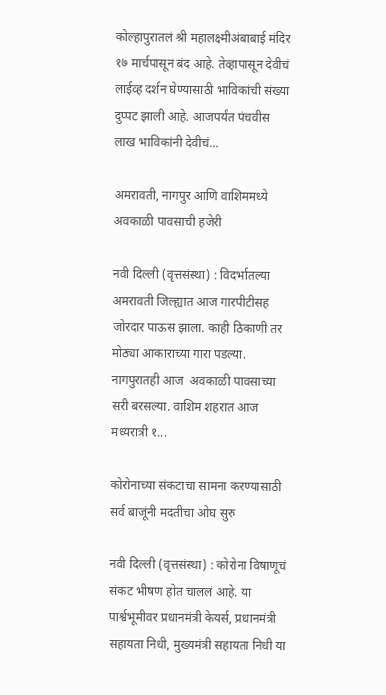कोल्हापुरातलं श्री महालक्ष्मीअंबाबाई मंदिर १७ मार्चपासून बंद आहे. तेव्हापासून देवीचं लाईव्ह दर्शन घेण्यासाठी भाविकांची संख्या दुप्पट झाली आहे. आजपर्यंत पंचवीस लाख भाविकांनी देवीचं...

अमरावती, नागपुर आणि वाशिममध्ये अवकाळी पावसाची हजेरी

नवी दिल्ली (वृत्तसंस्था) : विदर्भातल्या अमरावती जिल्ह्यात आज गारपीटीसह जोरदार पाऊस झाला. काही ठिकाणी तर मोठ्या आकाराच्या गारा पडल्या. नागपुरातही आज  अवकाळी पावसाच्या सरी बरसल्या. वाशिम शहरात आज मध्यरात्री १...

कोरोनाच्या संकटाचा सामना करण्यासाठी सर्व बाजूंनी मदतीचा ओघ सुरु

नवी दिल्ली (वृत्तसंस्था) : कोरोना विषाणूचं संकट भीषण होत चाललं आहे. या पार्श्वभूमीवर प्रधानमंत्री केयर्स, प्रधानमंत्री सहायता निधी, मुख्यमंत्री सहायता निधी या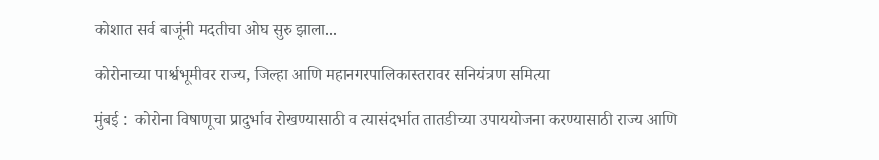कोशात सर्व बाजूंनी मदतीचा ओघ सुरु झाला...

कोरोनाच्या पार्श्वभूमीवर राज्य, जिल्हा आणि महानगरपालिकास्तरावर सनियंत्रण समित्या

मुंबई :  कोरोना विषाणूचा प्रादुर्भाव रोखण्यासाठी व त्यासंदर्भात तातडीच्या उपाययोजना करण्यासाठी राज्य आणि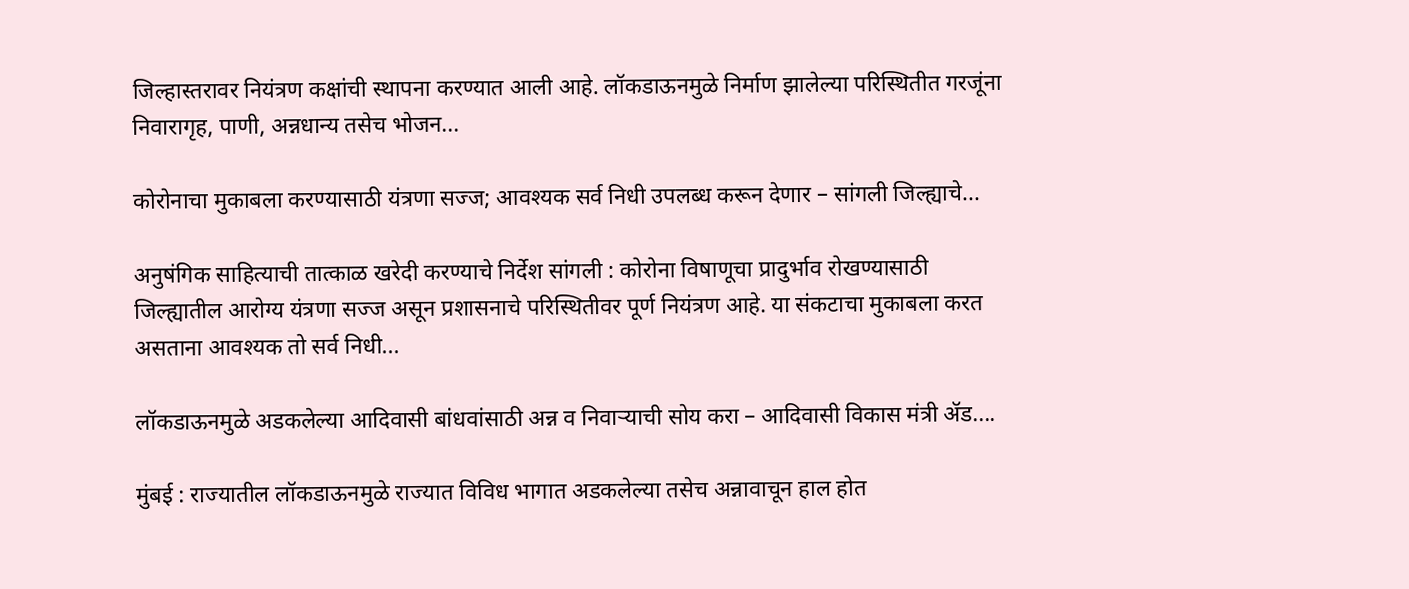जिल्हास्तरावर नियंत्रण कक्षांची स्थापना करण्यात आली आहे. लॉकडाऊनमुळे निर्माण झालेल्या परिस्थितीत गरजूंना निवारागृह, पाणी, अन्नधान्य तसेच भोजन...

कोरोनाचा मुकाबला करण्यासाठी यंत्रणा सज्ज; आवश्यक सर्व निधी उपलब्ध करून देणार – सांगली जिल्ह्याचे...

अनुषंगिक साहित्याची तात्काळ खरेदी करण्याचे निर्देश सांगली : कोरोना विषाणूचा प्रादुर्भाव रोखण्यासाठी जिल्ह्यातील आरोग्य यंत्रणा सज्ज असून प्रशासनाचे परिस्थितीवर पूर्ण नियंत्रण आहे. या संकटाचा मुकाबला करत असताना आवश्यक तो सर्व निधी...

लॉकडाऊनमुळे अडकलेल्या आदिवासी बांधवांसाठी अन्न व निवाऱ्याची सोय करा – आदिवासी विकास मंत्री ॲड....

मुंबई : राज्यातील लॉकडाऊनमुळे राज्यात विविध भागात अडकलेल्या तसेच अन्नावाचून हाल होत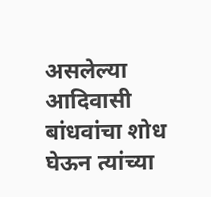असलेल्या आदिवासी बांधवांचा शोध घेऊन त्यांच्या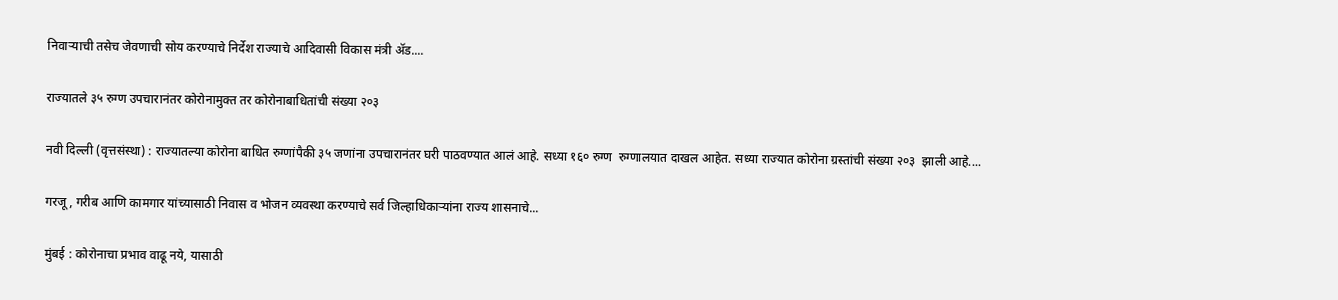निवाऱ्याची तसेच जेवणाची सोय करण्याचे निर्देश राज्याचे आदिवासी विकास मंत्री ॲड....

राज्यातले ३५ रुग्ण उपचारानंतर कोरोनामुक्त तर कोरोनाबाधितांची संख्या २०३

नवी दिल्ली (वृत्तसंस्था) : राज्यातल्या कोरोना बाधित रुग्णांपैकी ३५ जणांना उपचारानंतर घरी पाठवण्यात आलं आहे. सध्या १६० रुग्ण  रुग्णालयात दाखल आहेत. सध्या राज्यात कोरोना ग्रस्तांची संख्या २०३  झाली आहे....

गरजू, गरीब आणि कामगार यांच्यासाठी निवास व भोजन व्यवस्था करण्याचे सर्व जिल्हाधिकाऱ्यांना राज्य शासनाचे...

मुंबई : कोरोनाचा प्रभाव वाढू नये, यासाठी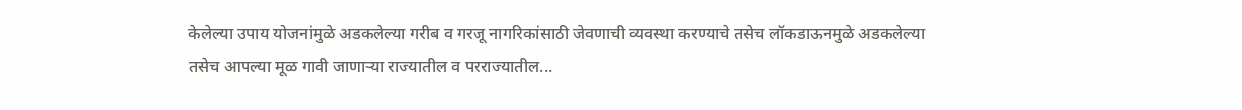केलेल्या उपाय योजनांमुळे अडकलेल्या गरीब व गरजू नागरिकांसाठी जेवणाची व्यवस्था करण्याचे तसेच लॉकडाऊनमुळे अडकलेल्या तसेच आपल्या मूळ गावी जाणाऱ्या राज्यातील व परराज्यातील...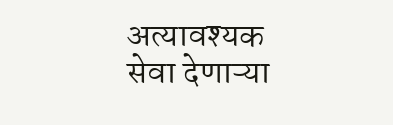अत्यावश्यक सेवा देणाऱ्या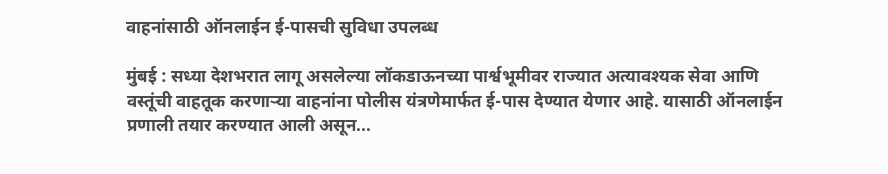वाहनांसाठी ऑनलाईन ई-पासची सुविधा उपलब्ध

मुंबई : सध्या देशभरात लागू असलेल्या लॉकडाऊनच्या पार्श्वभूमीवर राज्यात अत्यावश्यक सेवा आणि वस्तूंची वाहतूक करणाऱ्या वाहनांना पोलीस यंत्रणेमार्फत ई-पास देण्यात येणार आहे. यासाठी ऑनलाईन प्रणाली तयार करण्यात आली असून...